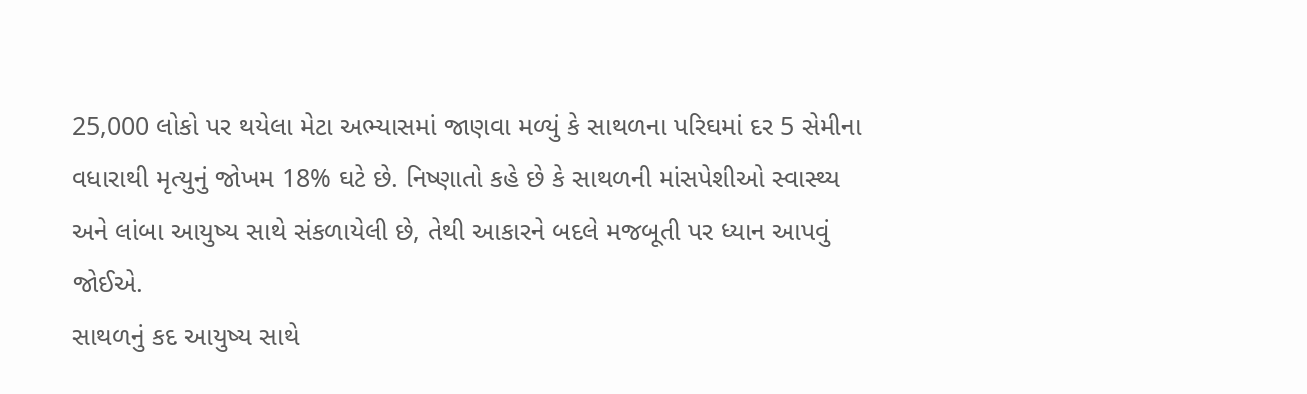25,000 લોકો પર થયેલા મેટા અભ્યાસમાં જાણવા મળ્યું કે સાથળના પરિઘમાં દર 5 સેમીના વધારાથી મૃત્યુનું જોખમ 18% ઘટે છે. નિષ્ણાતો કહે છે કે સાથળની માંસપેશીઓ સ્વાસ્થ્ય અને લાંબા આયુષ્ય સાથે સંકળાયેલી છે, તેથી આકારને બદલે મજબૂતી પર ધ્યાન આપવું જોઈએ.
સાથળનું કદ આયુષ્ય સાથે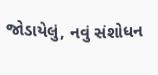જોડાયેલું, નવું સંશોધન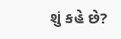શું કહે છે?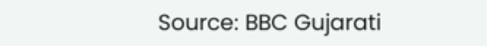Source: BBC Gujarati